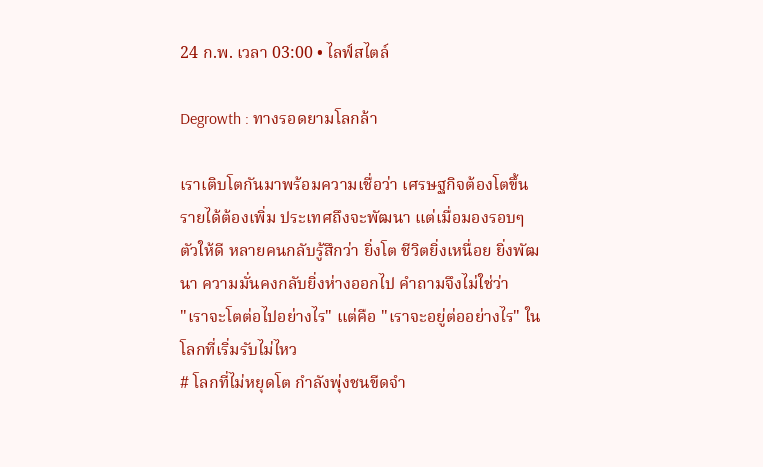24 ก.พ. เวลา 03:00 • ไลฟ์สไตล์

Degrowth : ทางรอดยามโลกล้า

เราเติบโตกันมาพร้อมความเชื่อว่า เศรษฐกิจต้องโตขึ้น รายได้ต้องเพิ่ม ประเทศถึงจะพัฒนา แต่เมื่อมองรอบๆตัวให้ดี หลายคนกลับรู้สึกว่า ยิ่งโต ชีวิตยิ่งเหนื่อย ยิ่งพัฒนา ความมั่นคงกลับยิ่งห่างออกไป คำถามจึงไม่ใช่ว่า
"เราจะโตต่อไปอย่างไร" แต่คือ "เราจะอยู่ต่ออย่างไร" ในโลกที่เริ่มรับไม่ไหว
# โลกที่ไม่หยุดโต กำลังพุ่งชนขีดจำ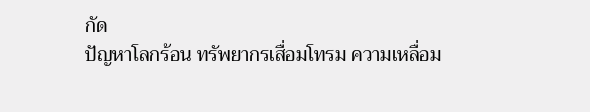กัด
ปัญหาโลกร้อน ทรัพยากรเสื่อมโทรม ความเหลื่อม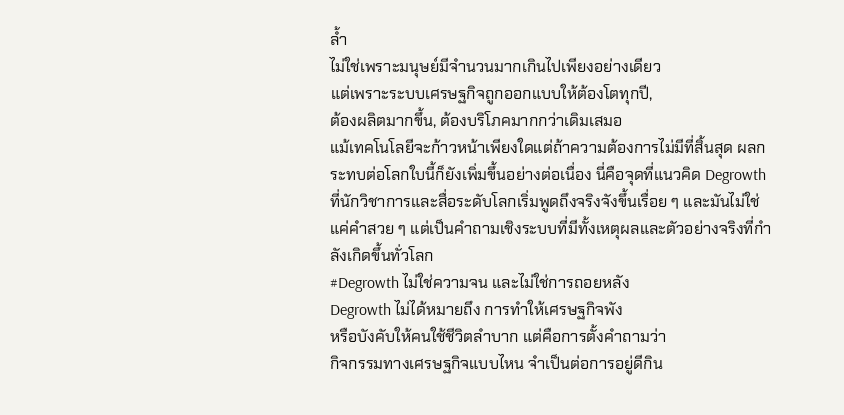ล้ำ
ไม่ใช่เพราะมนุษย์มีจำนวนมากเกินไปเพียงอย่างเดียว
แต่เพราะระบบเศรษฐกิจถูกออกแบบให้ต้องโตทุกปี,
ต้องผลิตมากขึ้น, ต้องบริโภคมากกว่าเดิมเสมอ
แม้เทคโนโลยีจะก้าวหน้าเพียงใดแต่ถ้าความต้องการไม่มีที่สิ้นสุด ผลกระทบต่อโลกใบนี้ก็ยังเพิ่มขึ้นอย่างต่อเนื่อง นี่คือจุดที่แนวคิด Degrowth ที่นักวิชาการและสื่อระดับโลกเริ่มพูดถึงจริงจังขึ้นเรื่อย ๆ และมันไม่ใช่แค่คำสวย ๆ แต่เป็นคำถามเชิงระบบที่มีทั้งเหตุผลและตัวอย่างจริงที่กำลังเกิดขึ้นทั่วโลก
#Degrowth ไม่ใช่ความจน และไม่ใช่การถอยหลัง
Degrowth ไม่ได้หมายถึง การทำให้เศรษฐกิจพัง
หรือบังคับให้คนใช้ชีวิตลำบาก แต่คือการตั้งคำถามว่า
กิจกรรมทางเศรษฐกิจแบบไหน จำเป็นต่อการอยู่ดีกิน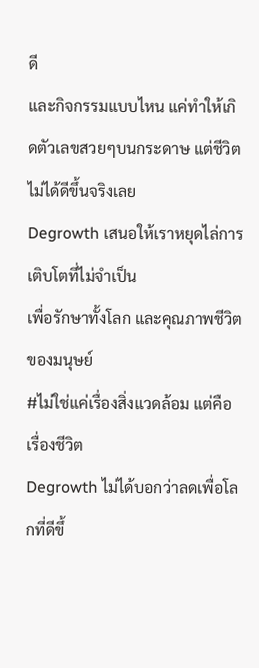ดี
และกิจกรรมแบบไหน แค่ทำให้เกิดตัวเลขสวยๆบนกระดาษ แต่ชีวิตไม่ได้ดีขึ้นจริงเลย
Degrowth เสนอให้เราหยุดไล่การเติบโตที่ไม่จำเป็น
เพื่อรักษาทั้งโลก และคุณภาพชีวิตของมนุษย์
#ไม่ใช่แค่เรื่องสิ่งแวดล้อม แต่คือเรื่องชีวิต
Degrowth ไม่ได้บอกว่าลดเพื่อโลกที่ดีขึ้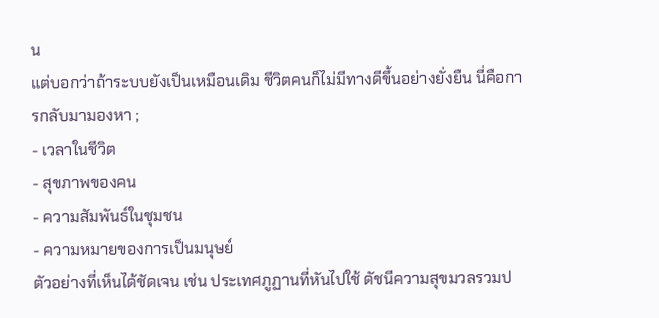น
แต่บอกว่าถ้าระบบยังเป็นเหมือนเดิม ชีวิตคนก็ไม่มีทางดีขึ้นอย่างยั่งยืน นี่คือการกลับมามองหา ;
- เวลาในชีวิต
- สุขภาพของคน
- ความสัมพันธ์ในชุมชน
- ความหมายของการเป็นมนุษย์
ตัวอย่างที่เห็นได้ชัดเจน เช่น ประเทศภูฏานที่หันไปใช้ ดัชนีความสุขมวลรวมป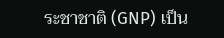ระชาชาติ (GNP) เป็น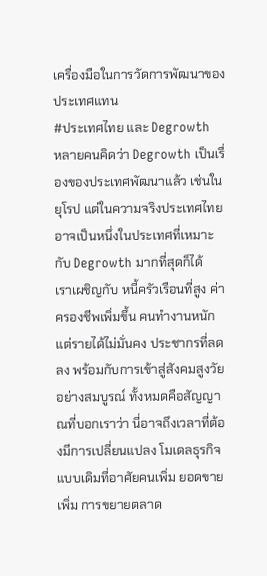เครื่องมือในการวัดการพัฒนาของประเทศแทน
#ประเทศไทย และ Degrowth
หลายคนคิดว่า Degrowth เป็นเรื่องของประเทศพัฒนาแล้ว เช่นในยุโรป แต่ในความจริงประเทศไทยอาจเป็นหนึ่งในประเทศที่เหมาะกับ Degrowth มากที่สุดก็ได้
เราเผชิญกับ หนี้ครัวเรือนที่สูง ค่าครองชีพเพิ่มขึ้น คนทำงานหนัก แต่รายได้ไม่มั่นคง ประชากรที่ลดลง พร้อมกับการเข้าสู่สังคมสูงวัยอย่างสมบูรณ์ ทั้งหมดคือสัญญาณที่บอกเราว่า นี่อาจถึงเวลาที่ต้องมีการเปลี่ยนแปลง โมเดลธุรกิจแบบเดิมที่อาศัยคนเพิ่ม ยอดขายเพิ่ม การขยายตลาด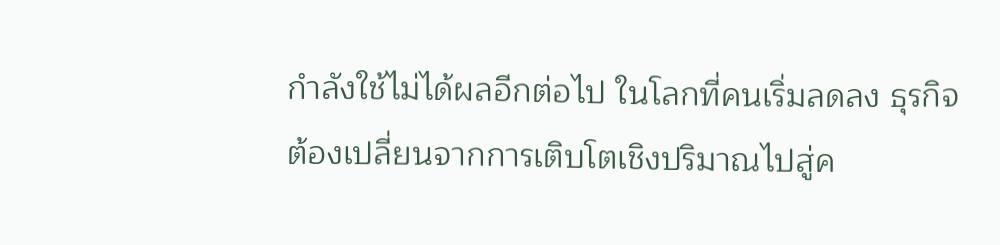กำลังใช้ไม่ได้ผลอีกต่อไป ในโลกที่คนเริ่มลดลง ธุรกิจต้องเปลี่ยนจากการเติบโตเชิงปริมาณไปสู่ค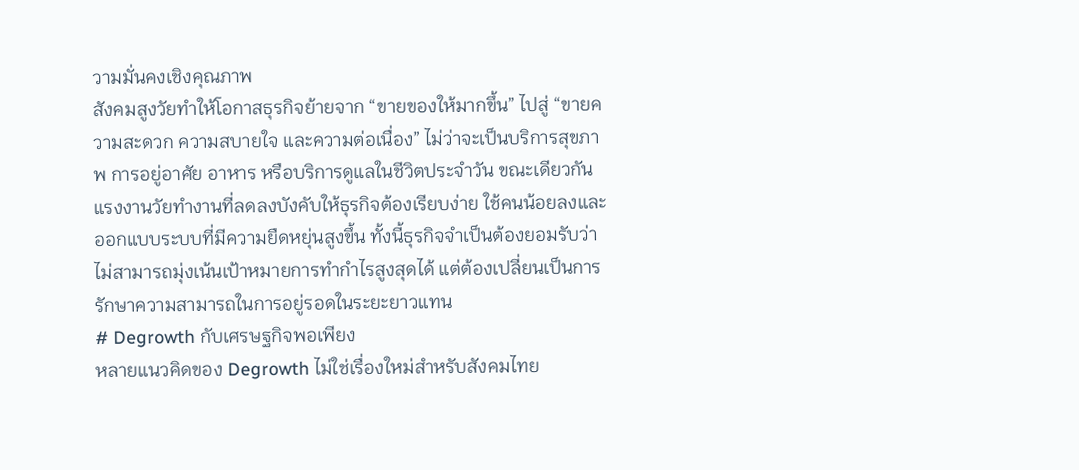วามมั่นคงเชิงคุณภาพ
สังคมสูงวัยทำให้โอกาสธุรกิจย้ายจาก “ขายของให้มากขึ้น” ไปสู่ “ขายความสะดวก ความสบายใจ และความต่อเนื่อง” ไม่ว่าจะเป็นบริการสุขภาพ การอยู่อาศัย อาหาร หรือบริการดูแลในชีวิตประจำวัน ขณะเดียวกัน แรงงานวัยทำงานที่ลดลงบังคับให้ธุรกิจต้องเรียบง่าย ใช้คนน้อยลงและออกแบบระบบที่มีความยืดหยุ่นสูงขึ้น ทั้งนี้ธุรกิจจำเป็นต้องยอมรับว่าไม่สามารถมุ่งเน้นเป้าหมายการทำกำไรสูงสุดได้ แต่ต้องเปลี่ยนเป็นการรักษาความสามารถในการอยู่รอดในระยะยาวแทน
# Degrowth กับเศรษฐกิจพอเพียง
หลายแนวคิดของ Degrowth ไม่ใช่เรื่องใหม่สำหรับสังคมไทย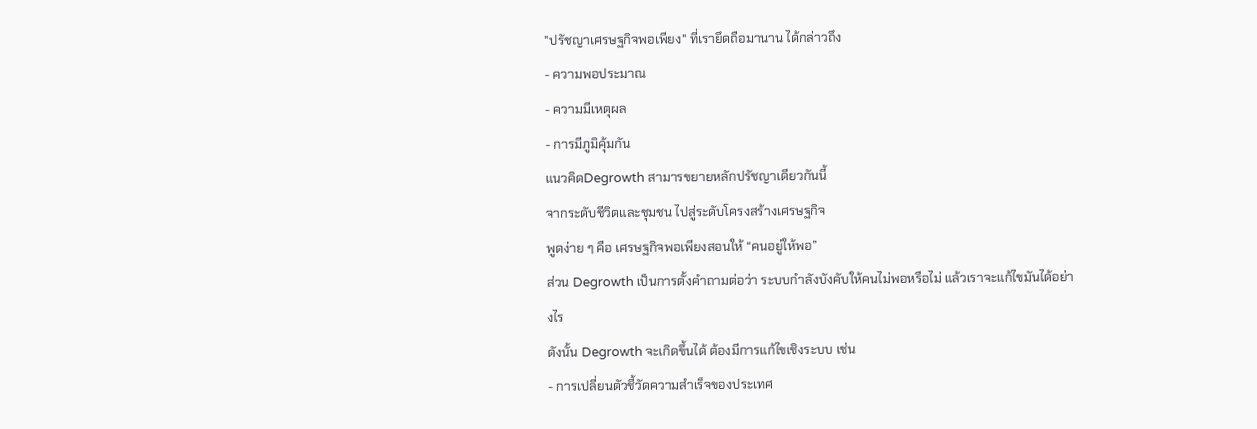"ปรัชญาเศรษฐกิจพอเพียง" ที่เรายึดถือมานาน ได้กล่าวถึง
- ความพอประมาณ
- ความมีเหตุผล
- การมีภูมิคุ้มกัน
แนวคิดDegrowth สามารขยายหลักปรัชญาเดียวกันนี้
จากระดับชีวิตและชุมชน ไปสู่ระดับโครงสร้างเศรษฐกิจ
พูดง่าย ๆ คือ เศรษฐกิจพอเพียงสอนให้ “คนอยู่ให้พอ”
ส่วน Degrowth เป็นการตั้งคำถามต่อว่า ระบบกำลังบังคับให้คนไม่พอหรือไม่ แล้วเราจะแก้ไขมันได้อย่างไร
ดังนั้น Degrowth จะเกิดขึ้นได้ ต้องมีการแก้ไขเชิงระบบ เช่น
- การเปลี่ยนตัวชี้วัดความสำเร็จของประเทศ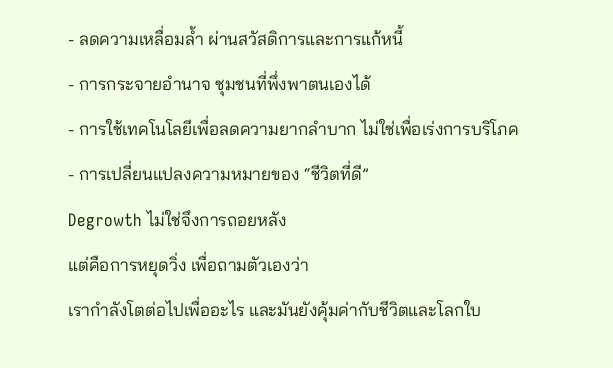- ลดความเหลื่อมล้ำ ผ่านสวัสดิการและการแก้หนี้
- การกระจายอำนาจ ชุมชนที่พึ่งพาตนเองได้
- การใช้เทคโนโลยีเพื่อลดความยากลำบาก ไม่ใช่เพื่อเร่งการบริโภค
- การเปลี่ยนแปลงความหมายของ “ชีวิตที่ดี”
Degrowth ไม่ใช่จึงการถอยหลัง
แต่คือการหยุดวิ่ง เพื่อถามตัวเองว่า
เรากำลังโตต่อไปเพื่ออะไร และมันยังคุ้มค่ากับชีวิตและโลกใบ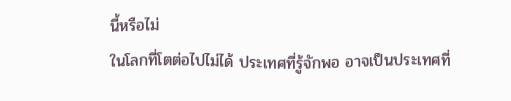นี้หรือไม่
ในโลกที่โตต่อไปไม่ได้ ประเทศที่รู้จักพอ อาจเป็นประเทศที่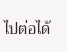ไปต่อได้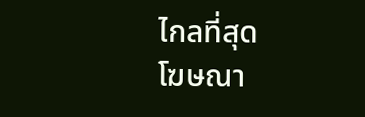ไกลที่สุด
โฆษณา